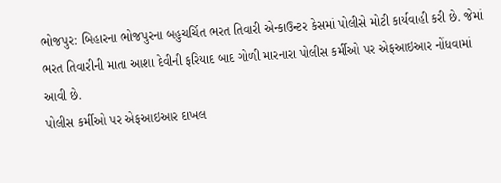ભોજપુર: બિહારના ભોજપુરના બહુચર્ચિત ભરત તિવારી એન્કાઉન્ટર કેસમાં પોલીસે મોટી કાર્યવાહી કરી છે. જેમાં ભરત તિવારીની માતા આશા દેવીની ફરિયાદ બાદ ગોળી મારનારા પોલીસ કર્મીઓ પર એફઆઇઆર નોંધવામાં આવી છે.
પોલીસ કર્મીઓ પર એફઆઇઆર દાખલ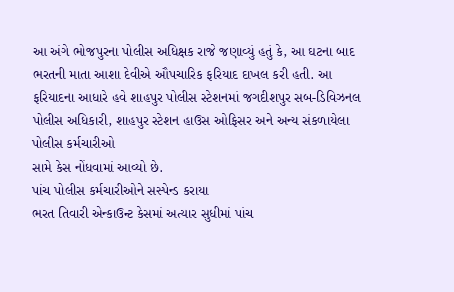આ અંગે ભોજપુરના પોલીસ અધિક્ષક રાજે જણાવ્યું હતું કે, આ ઘટના બાદ ભરતની માતા આશા દેવીએ ઔપચારિક ફરિયાદ દાખલ કરી હતી. આ ફરિયાદના આધારે હવે શાહપુર પોલીસ સ્ટેશનમાં જગદીશપુર સબ-ડિવિઝનલ પોલીસ અધિકારી, શાહપુર સ્ટેશન હાઉસ ઓફિસર અને અન્ય સંકળાયેલા પોલીસ કર્મચારીઓ
સામે કેસ નોંધવામાં આવ્યો છે.
પાંચ પોલીસ કર્મચારીઓને સસ્પેન્ડ કરાયા
ભરત તિવારી એન્કાઉન્ટ કેસમાં અત્યાર સુધીમાં પાંચ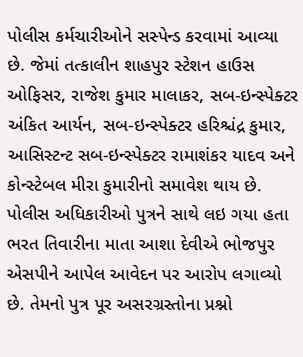પોલીસ કર્મચારીઓને સસ્પેન્ડ કરવામાં આવ્યા છે. જેમાં તત્કાલીન શાહપુર સ્ટેશન હાઉસ ઓફિસર, રાજેશ કુમાર માલાકર, સબ-ઇન્સ્પેક્ટર અંકિત આર્યન, સબ-ઇન્સ્પેક્ટર હરિશ્ચંદ્ર કુમાર, આસિસ્ટન્ટ સબ-ઇન્સ્પેક્ટર રામાશંકર યાદવ અને કોન્સ્ટેબલ મીરા કુમારીનો સમાવેશ થાય છે.
પોલીસ અધિકારીઓ પુત્રને સાથે લઇ ગયા હતા
ભરત તિવારીના માતા આશા દેવીએ ભોજપુર એસપીને આપેલ આવેદન પર આરોપ લગાવ્યો છે. તેમનો પુત્ર પૂર અસરગ્રસ્તોના પ્રશ્નો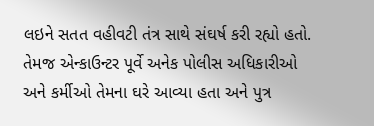લઇને સતત વહીવટી તંત્ર સાથે સંઘર્ષ કરી રહ્યો હતો. તેમજ એન્કાઉન્ટર પૂર્વે અનેક પોલીસ અધિકારીઓ અને કર્મીઓ તેમના ઘરે આવ્યા હતા અને પુત્ર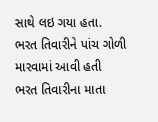સાથે લઇ ગયા હતા.
ભરત તિવારીને પાંચ ગોળી મારવામાં આવી હતી
ભરત તિવારીના માતા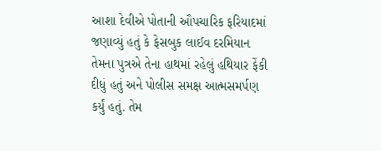આશા દેવીએ પોતાની ઔપચારિક ફરિયાદમાં જણાવ્યું હતું કે ફેસબુક લાઈવ દરમિયાન તેમના પુત્રએ તેના હાથમાં રહેલું હથિયાર ફેંકી દીધું હતું અને પોલીસ સમક્ષ આત્મસમર્પણ કર્યું હતું. તેમ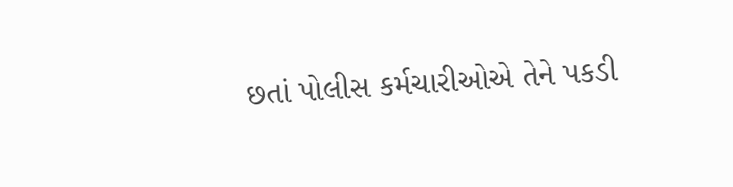છતાં પોલીસ કર્મચારીઓએ તેને પકડી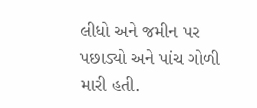લીધો અને જમીન પર પછાડ્યો અને પાંચ ગોળી મારી હતી.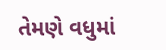તેમણે વધુમાં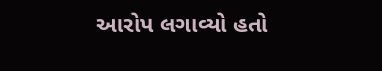આરોપ લગાવ્યો હતો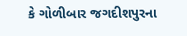કે ગોળીબાર જગદીશપુરના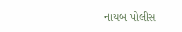નાયબ પોલીસ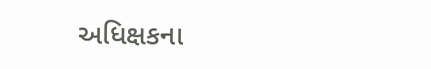અધિક્ષકના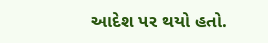આદેશ પર થયો હતો.